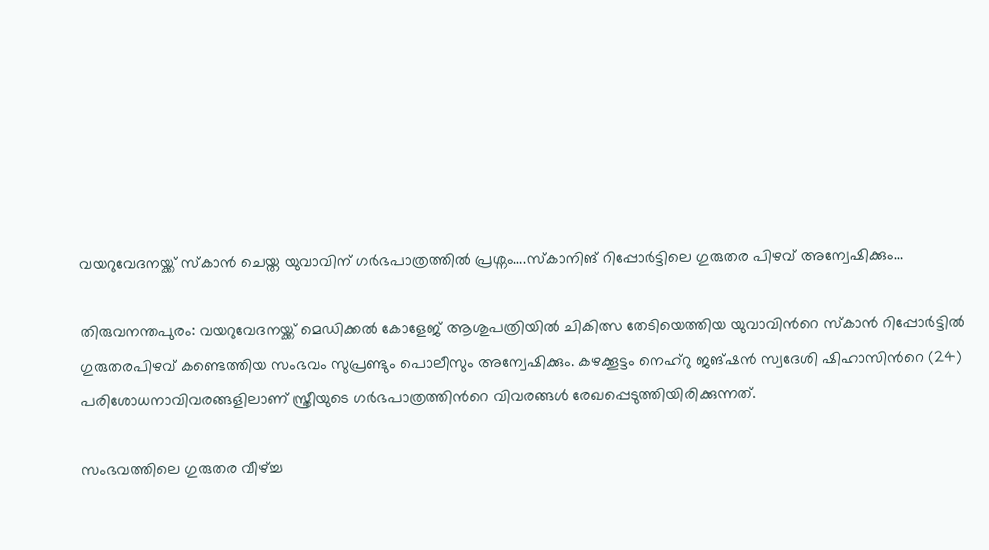വയറുവേദനയ്ക്ക് സ്കാൻ ചെയ്ത യുവാവിന് ഗർഭപാത്രത്തിൽ പ്രശ്നം….സ്കാനിങ് റിപ്പോർട്ടിലെ ഗുരുതര പിഴവ് അന്വേഷിക്കും…

തിരുവനന്തപുരം: വയറുവേദനയ്ക്ക് മെഡിക്കൽ കോളേജ് ആശുപത്രിയിൽ ചികിത്സ തേടിയെത്തിയ യുവാവിന്‍റെ സ്‌കാൻ റിപ്പോർട്ടിൽ ഗുരുതരപിഴവ് കണ്ടെത്തിയ സംഭവം സുപ്രണ്ടും പൊലീസും അന്വേഷിക്കും. കഴക്കൂട്ടം നെഹ്റു ജങ്ഷൻ സ്വദേശി ഷിഹാസിന്‍റെ (24) പരിശോധനാവിവരങ്ങളിലാണ് സ്ത്രീയുടെ ഗർഭപാത്രത്തിന്‍റെ വിവരങ്ങൾ രേഖപ്പെടുത്തിയിരിക്കുന്നത്.

സംഭവത്തിലെ ഗുരുതര വീഴ്ച്ച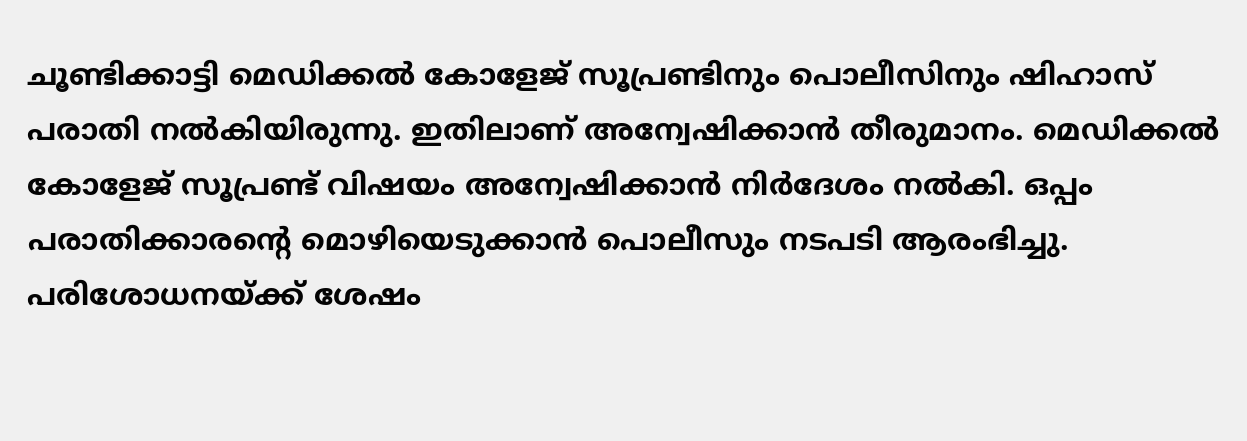ചൂണ്ടിക്കാട്ടി മെഡിക്കൽ കോളേജ് സൂപ്രണ്ടിനും പൊലീസിനും ഷിഹാസ് പരാതി നൽകിയിരുന്നു. ഇതിലാണ് അന്വേഷിക്കാൻ തീരുമാനം. മെഡിക്കൽ കോളേജ് സൂപ്രണ്ട് വിഷയം അന്വേഷിക്കാൻ നിർദേശം നൽകി. ഒപ്പം പരാതിക്കാരന്‍റെ മൊഴിയെടുക്കാൻ പൊലീസും നടപടി ആരംഭിച്ചു. പരിശോധനയ്ക്ക് ശേഷം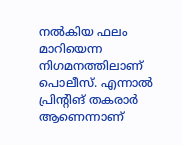നൽകിയ ഫലം മാറിയെന്ന നിഗമനത്തിലാണ് പൊലീസ്. എന്നാൽ പ്രിന്‍റിങ് തകരാർ ആണെന്നാണ്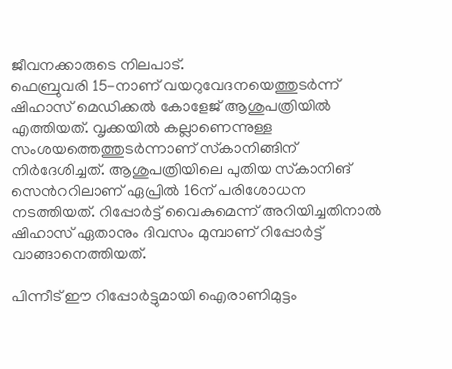ജീവനക്കാരുടെ നിലപാട്.
ഫെബ്രുവരി 15-നാണ് വയറുവേദനയെത്തുടർന്ന് ഷിഹാസ് മെഡിക്കൽ കോളേജ് ആശുപത്രിയിൽ എത്തിയത്. വൃക്കയിൽ കല്ലാണെന്നുള്ള സംശയത്തെത്തുടർന്നാണ് സ്‌കാനിങ്ങിന് നിർദേശിച്ചത്. ആശുപത്രിയിലെ പുതിയ സ്‌കാനിങ് സെന്‍ററിലാണ് ഏപ്രിൽ 16ന് പരിശോധന നടത്തിയത്. റിപ്പോർട്ട് വൈകുമെന്ന് അറിയിച്ചതിനാൽ ഷിഹാസ് ഏതാനും ദിവസം മുമ്പാണ് റിപ്പോർട്ട് വാങ്ങാനെത്തിയത്.

പിന്നീട് ഈ റിപ്പോർട്ടുമായി ഐരാണിമുട്ടം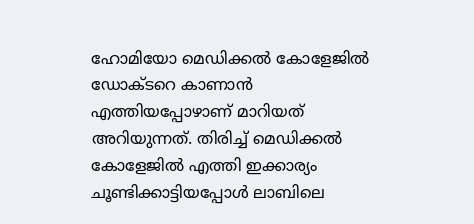ഹോമിയോ മെഡിക്കൽ കോളേജിൽ ഡോക്ടറെ കാണാൻ എത്തിയപ്പോഴാണ് മാറിയത് അറിയുന്നത്. തിരിച്ച് മെഡിക്കൽ കോളേജിൽ എത്തി ഇക്കാര്യം ചൂണ്ടിക്കാട്ടിയപ്പോൾ ലാബിലെ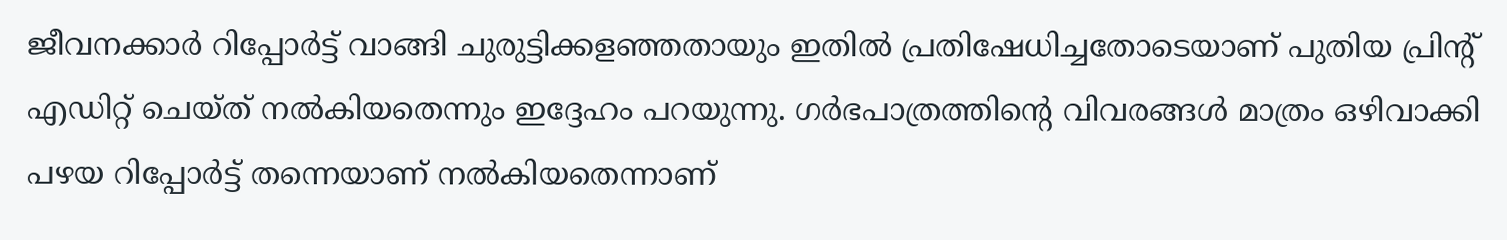ജീവനക്കാർ റിപ്പോർട്ട് വാങ്ങി ചുരുട്ടിക്കളഞ്ഞതായും ഇതിൽ പ്രതിഷേധിച്ചതോടെയാണ് പുതിയ പ്രിന്‍റ് എഡിറ്റ് ചെയ്ത് നൽകിയതെന്നും ഇദ്ദേഹം പറയുന്നു. ഗർഭപാത്രത്തിന്‍റെ വിവരങ്ങൾ മാത്രം ഒഴിവാക്കി പഴയ റിപ്പോർട്ട് തന്നെയാണ് നൽകിയതെന്നാണ്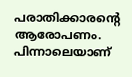പരാതിക്കാരന്‍റെ ആരോപണം. പിന്നാലെയാണ്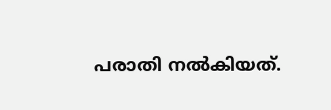പരാതി നൽകിയത്.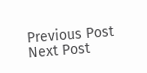Previous Post Next Post